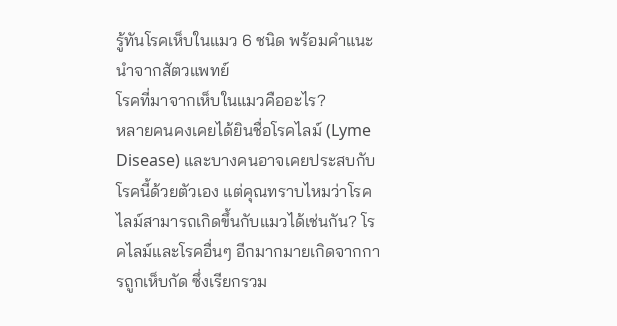รู้ทันโรคเห็บในแมว 6 ชนิด พร้อมคำแนะนำจากสัตวแพทย์
โรคที่มาจากเห็บในแมวคืออะไร?
หลายคนคงเคยได้ยินชื่อโรคไลม์ (Lyme Disease) และบางคนอาจเคยประสบกับโรคนี้ด้วยตัวเอง แต่คุณทราบไหมว่าโรคไลม์สามารถเกิดขึ้นกับแมวได้เช่นกัน? โรคไลม์และโรคอื่นๆ อีกมากมายเกิดจากการถูกเห็บกัด ซึ่งเรียกรวม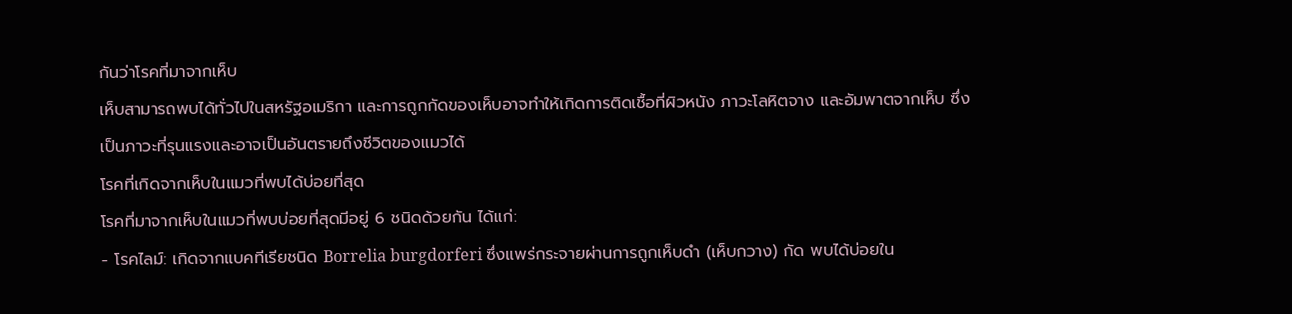กันว่าโรคที่มาจากเห็บ
เห็บสามารถพบได้ทั่วไปในสหรัฐอเมริกา และการถูกกัดของเห็บอาจทำให้เกิดการติดเชื้อที่ผิวหนัง ภาวะโลหิตจาง และอัมพาตจากเห็บ ซึ่งเป็นภาวะที่รุนแรงและอาจเป็นอันตรายถึงชีวิตของแมวได้
โรคที่เกิดจากเห็บในแมวที่พบได้บ่อยที่สุด
โรคที่มาจากเห็บในแมวที่พบบ่อยที่สุดมีอยู่ 6 ชนิดด้วยกัน ได้แก่:
- โรคไลม์: เกิดจากแบคทีเรียชนิด Borrelia burgdorferi ซึ่งแพร่กระจายผ่านการถูกเห็บดำ (เห็บกวาง) กัด พบได้บ่อยใน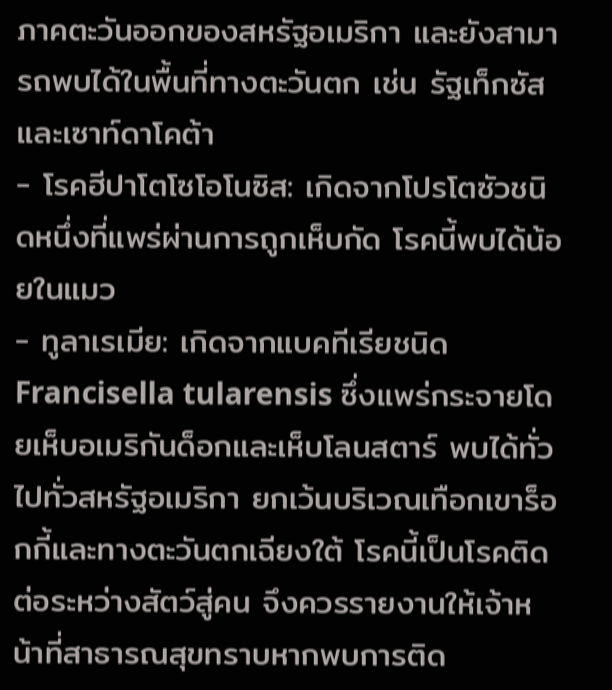ภาคตะวันออกของสหรัฐอเมริกา และยังสามารถพบได้ในพื้นที่ทางตะวันตก เช่น รัฐเท็กซัสและเซาท์ดาโคต้า
- โรคฮีปาโตโซโอโนซิส: เกิดจากโปรโตซัวชนิดหนึ่งที่แพร่ผ่านการถูกเห็บกัด โรคนี้พบได้น้อยในแมว
- ทูลาเรเมีย: เกิดจากแบคทีเรียชนิด Francisella tularensis ซึ่งแพร่กระจายโดยเห็บอเมริกันด็อกและเห็บโลนสตาร์ พบได้ทั่วไปทั่วสหรัฐอเมริกา ยกเว้นบริเวณเทือกเขาร็อกกี้และทางตะวันตกเฉียงใต้ โรคนี้เป็นโรคติดต่อระหว่างสัตว์สู่คน จึงควรรายงานให้เจ้าหน้าที่สาธารณสุขทราบหากพบการติด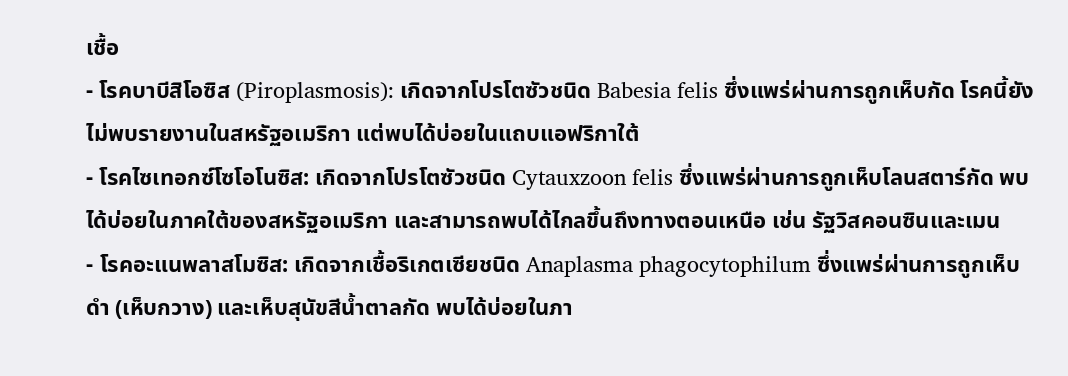เชื้อ
- โรคบาบีสิโอซิส (Piroplasmosis): เกิดจากโปรโตซัวชนิด Babesia felis ซึ่งแพร่ผ่านการถูกเห็บกัด โรคนี้ยังไม่พบรายงานในสหรัฐอเมริกา แต่พบได้บ่อยในแถบแอฟริกาใต้
- โรคไซเทอกซ์โซโอโนซิส: เกิดจากโปรโตซัวชนิด Cytauxzoon felis ซึ่งแพร่ผ่านการถูกเห็บโลนสตาร์กัด พบได้บ่อยในภาคใต้ของสหรัฐอเมริกา และสามารถพบได้ไกลขึ้นถึงทางตอนเหนือ เช่น รัฐวิสคอนซินและเมน
- โรคอะแนพลาสโมซิส: เกิดจากเชื้อริเกตเซียชนิด Anaplasma phagocytophilum ซึ่งแพร่ผ่านการถูกเห็บดำ (เห็บกวาง) และเห็บสุนัขสีน้ำตาลกัด พบได้บ่อยในภา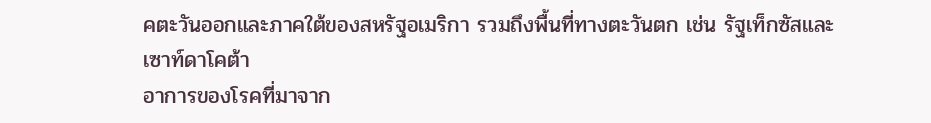คตะวันออกและภาคใต้ของสหรัฐอเมริกา รวมถึงพื้นที่ทางตะวันตก เช่น รัฐเท็กซัสและเซาท์ดาโคต้า
อาการของโรคที่มาจาก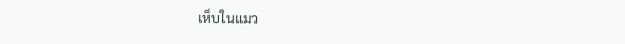เห็บในแมว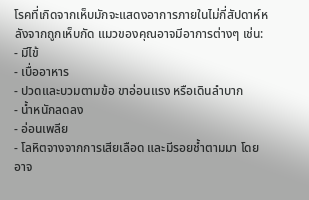โรคที่เกิดจากเห็บมักจะแสดงอาการภายในไม่กี่สัปดาห์หลังจากถูกเห็บกัด แมวของคุณอาจมีอาการต่างๆ เช่น:
- มีไข้
- เบื่ออาหาร
- ปวดและบวมตามข้อ ขาอ่อนแรง หรือเดินลำบาก
- น้ำหนักลดลง
- อ่อนเพลีย
- โลหิตจางจากการเสียเลือด และมีรอยช้ำตามมา โดยอาจ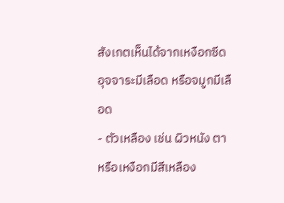สังเกตเห็นได้จากเหงือกซีด อุจจาระมีเลือด หรือจมูกมีเลือด
- ตัวเหลือง เช่น ผิวหนัง ตา หรือเหงือกมีสีเหลือง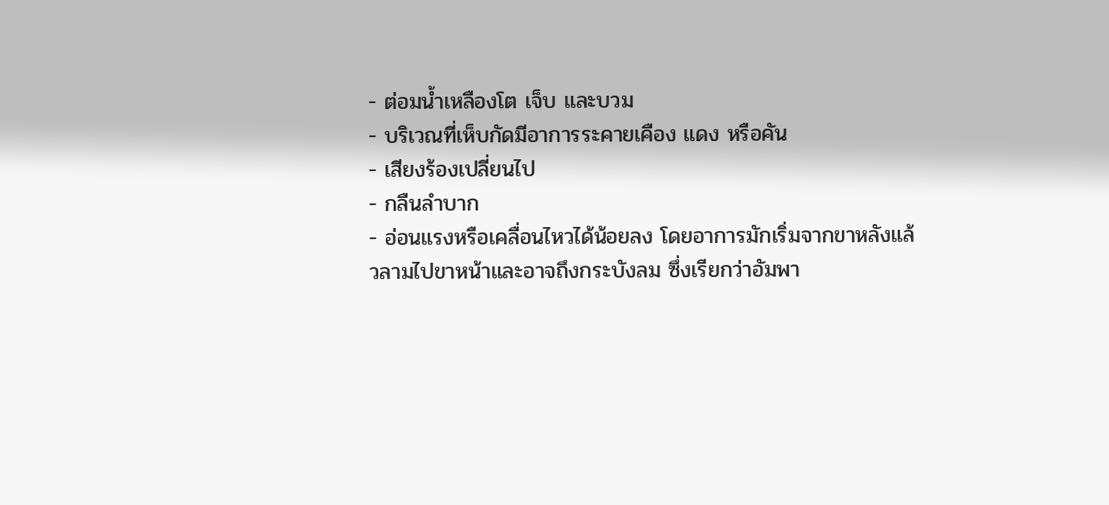- ต่อมน้ำเหลืองโต เจ็บ และบวม
- บริเวณที่เห็บกัดมีอาการระคายเคือง แดง หรือคัน
- เสียงร้องเปลี่ยนไป
- กลืนลำบาก
- อ่อนแรงหรือเคลื่อนไหวได้น้อยลง โดยอาการมักเริ่มจากขาหลังแล้วลามไปขาหน้าและอาจถึงกระบังลม ซึ่งเรียกว่าอัมพา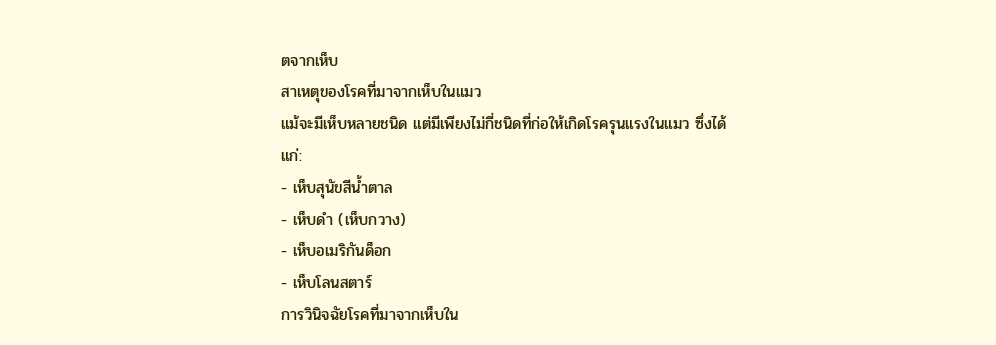ตจากเห็บ
สาเหตุของโรคที่มาจากเห็บในแมว
แม้จะมีเห็บหลายชนิด แต่มีเพียงไม่กี่ชนิดที่ก่อให้เกิดโรครุนแรงในแมว ซึ่งได้แก่:
- เห็บสุนัขสีน้ำตาล
- เห็บดำ (เห็บกวาง)
- เห็บอเมริกันด็อก
- เห็บโลนสตาร์
การวินิจฉัยโรคที่มาจากเห็บใน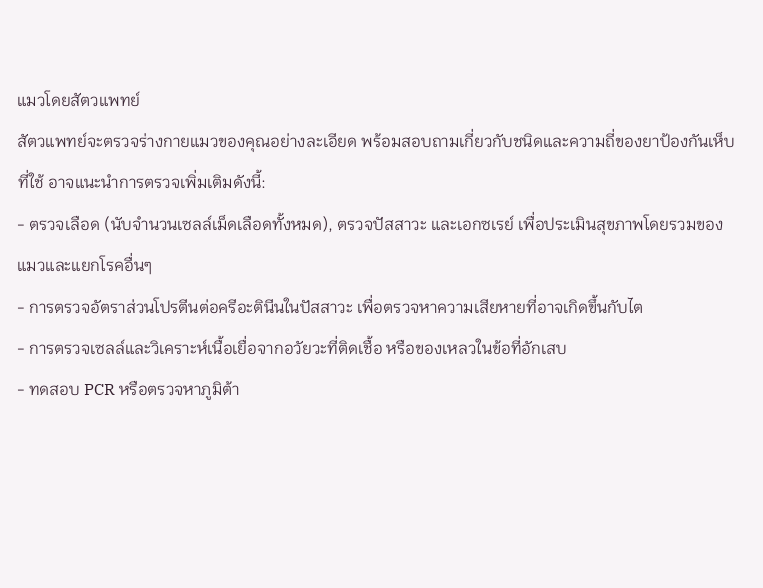แมวโดยสัตวแพทย์
สัตวแพทย์จะตรวจร่างกายแมวของคุณอย่างละเอียด พร้อมสอบถามเกี่ยวกับชนิดและความถี่ของยาป้องกันเห็บที่ใช้ อาจแนะนำการตรวจเพิ่มเติมดังนี้:
- ตรวจเลือด (นับจำนวนเซลล์เม็ดเลือดทั้งหมด), ตรวจปัสสาวะ และเอกซเรย์ เพื่อประเมินสุขภาพโดยรวมของแมวและแยกโรคอื่นๆ
- การตรวจอัตราส่วนโปรตีนต่อครีอะตินีนในปัสสาวะ เพื่อตรวจหาความเสียหายที่อาจเกิดขึ้นกับไต
- การตรวจเซลล์และวิเคราะห์เนื้อเยื่อจากอวัยวะที่ติดเชื้อ หรือของเหลวในข้อที่อักเสบ
- ทดสอบ PCR หรือตรวจหาภูมิต้า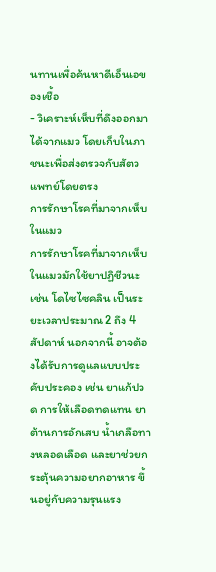นทานเพื่อค้นหาดีเอ็นเอของเชื้อ
- วิเคราะห์เห็บที่ดึงออกมาได้จากแมว โดยเก็บในภาชนะเพื่อส่งตรวจกับสัตวแพทย์โดยตรง
การรักษาโรคที่มาจากเห็บในแมว
การรักษาโรคที่มาจากเห็บในแมวมักใช้ยาปฏิชีวนะ เช่น โดไซไซคลิน เป็นระยะเวลาประมาณ 2 ถึง 4 สัปดาห์ นอกจากนี้ อาจต้องได้รับการดูแลแบบประคับประคอง เช่น ยาแก้ปวด การให้เลือดทดแทน ยาต้านการอักเสบ น้ำเกลือทางหลอดเลือด และยาช่วยกระตุ้นความอยากอาหาร ขึ้นอยู่กับความรุนแรง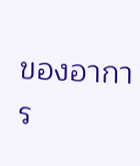ของอาการ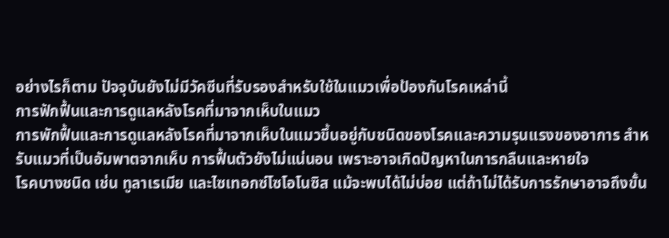อย่างไรก็ตาม ปัจจุบันยังไม่มีวัคซีนที่รับรองสำหรับใช้ในแมวเพื่อป้องกันโรคเหล่านี้
การฟักฟื้นและการดูแลหลังโรคที่มาจากเห็บในแมว
การพักฟื้นและการดูแลหลังโรคที่มาจากเห็บในแมวขึ้นอยู่กับชนิดของโรคและความรุนแรงของอาการ สำหรับแมวที่เป็นอัมพาตจากเห็บ การฟื้นตัวยังไม่แน่นอน เพราะอาจเกิดปัญหาในการกลืนและหายใจ
โรคบางชนิด เช่น ทูลาเรเมีย และไซเทอกซ์โซโอโนซิส แม้จะพบได้ไม่บ่อย แต่ถ้าไม่ได้รับการรักษาอาจถึงขั้น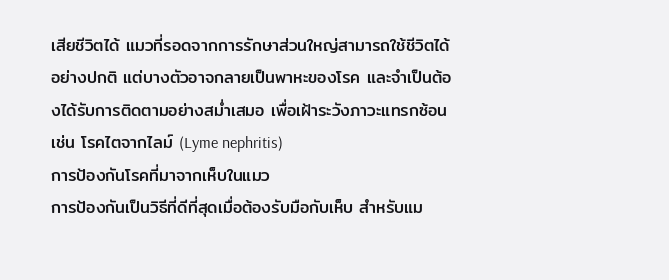เสียชีวิตได้ แมวที่รอดจากการรักษาส่วนใหญ่สามารถใช้ชีวิตได้อย่างปกติ แต่บางตัวอาจกลายเป็นพาหะของโรค และจำเป็นต้องได้รับการติดตามอย่างสม่ำเสมอ เพื่อเฝ้าระวังภาวะแทรกซ้อน เช่น โรคไตจากไลม์ (Lyme nephritis)
การป้องกันโรคที่มาจากเห็บในแมว
การป้องกันเป็นวิธีที่ดีที่สุดเมื่อต้องรับมือกับเห็บ สำหรับแม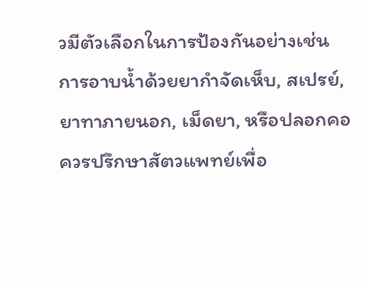วมีตัวเลือกในการป้องกันอย่างเช่น การอาบน้ำด้วยยากำจัดเห็บ, สเปรย์, ยาทาภายนอก, เม็ดยา, หรือปลอกคอ ควรปรึกษาสัตวแพทย์เพื่อ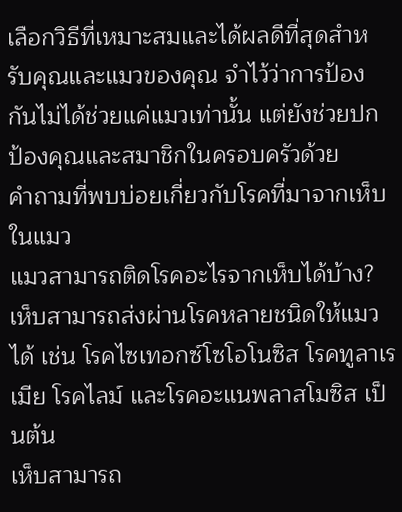เลือกวิธีที่เหมาะสมและได้ผลดีที่สุดสำหรับคุณและแมวของคุณ จำไว้ว่าการป้องกันไม่ได้ช่วยแค่แมวเท่านั้น แต่ยังช่วยปกป้องคุณและสมาชิกในครอบครัวด้วย
คำถามที่พบบ่อยเกี่ยวกับโรคที่มาจากเห็บในแมว
แมวสามารถติดโรคอะไรจากเห็บได้บ้าง?
เห็บสามารถส่งผ่านโรคหลายชนิดให้แมวได้ เช่น โรคไซเทอกซ์โซโอโนซิส โรคทูลาเรเมีย โรคไลม์ และโรคอะแนพลาสโมซิส เป็นต้น
เห็บสามารถ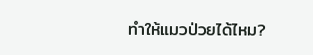ทำให้แมวป่วยได้ไหม?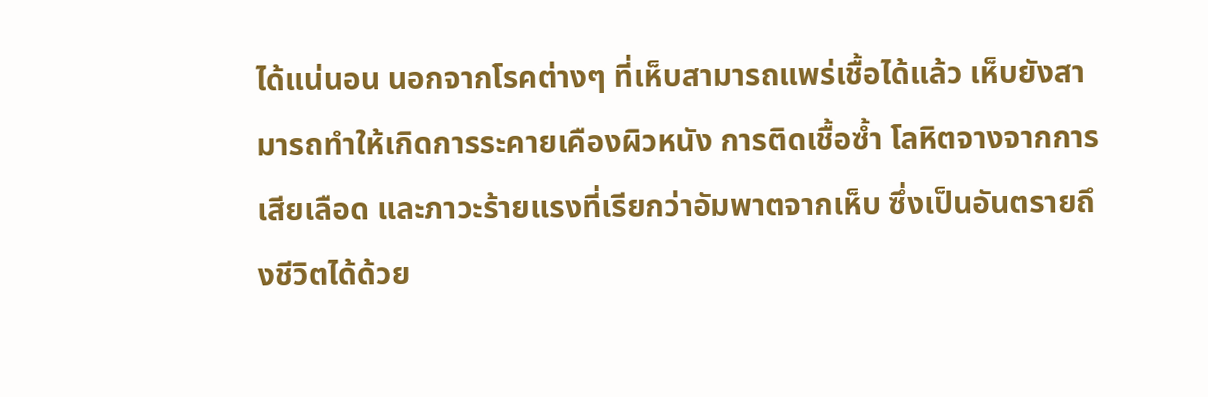ได้แน่นอน นอกจากโรคต่างๆ ที่เห็บสามารถแพร่เชื้อได้แล้ว เห็บยังสามารถทำให้เกิดการระคายเคืองผิวหนัง การติดเชื้อซ้ำ โลหิตจางจากการเสียเลือด และภาวะร้ายแรงที่เรียกว่าอัมพาตจากเห็บ ซึ่งเป็นอันตรายถึงชีวิตได้ด้วย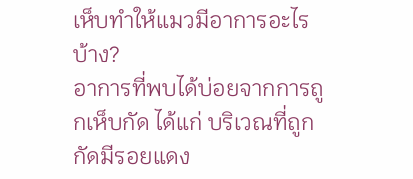เห็บทำให้แมวมีอาการอะไรบ้าง?
อาการที่พบได้บ่อยจากการถูกเห็บกัด ได้แก่ บริเวณที่ถูกกัดมีรอยแดง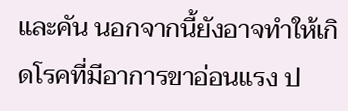และคัน นอกจากนี้ยังอาจทำให้เกิดโรคที่มีอาการขาอ่อนแรง ป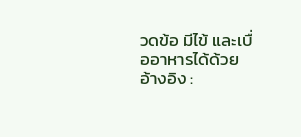วดข้อ มีไข้ และเบื่ออาหารได้ด้วย
อ้างอิง :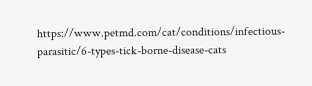https://www.petmd.com/cat/conditions/infectious-parasitic/6-types-tick-borne-disease-cats